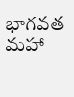భాగవత మహా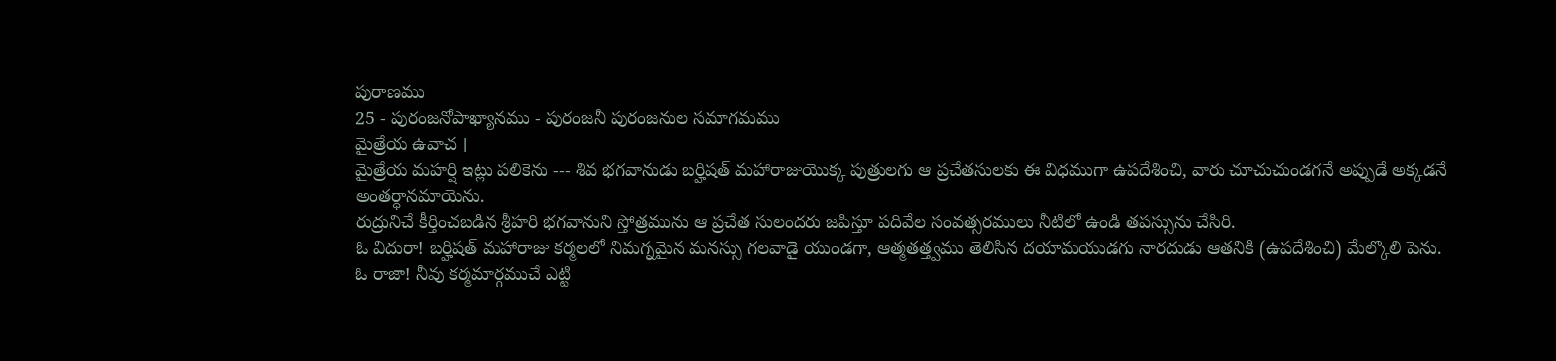పురాణము
25 - పురంజనోపాఖ్యానము - పురంజనీ పురంజనుల సమాగమము
మైత్రేయ ఉవాచ ।
మైత్రేయ మహర్షి ఇట్లు పలికెను --- శివ భగవానుడు బర్హిషత్ మహారాజుయొక్క పుత్రులగు ఆ ప్రచేతసులకు ఈ విధముగా ఉపదేశించి, వారు చూచుచుండగనే అప్పుడే అక్కడనే అంతర్ధానమాయెను.
రుద్రునిచే కీర్తించబడిన శ్రీహరి భగవానుని స్తోత్రమును ఆ ప్రచేత సులందరు జపిస్తూ పదివేల సంవత్సరములు నీటిలో ఉండి తపస్సును చేసిరి.
ఓ విదురా! బర్హిషత్ మహారాజు కర్మలలో నిమగ్నమైన మనస్సు గలవాడై యుండగా, ఆత్మతత్త్వము తెలిసిన దయామయుడగు నారదుడు ఆతనికి (ఉపదేశించి) మేల్కొలి పెను.
ఓ రాజా! నీవు కర్మమార్గముచే ఎట్టి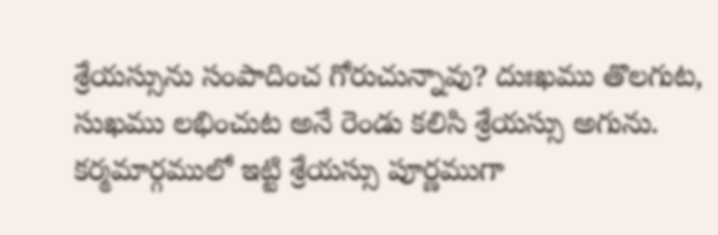శ్రేయస్సును సంపాదించ గోరుచున్నావు? దుఃఖము తొలగుట, సుఖము లభించుట అనే రెండు కలిసి శ్రేయస్సు అగును. కర్మమార్గములో ఇట్టి శ్రేయస్సు పూర్ణముగా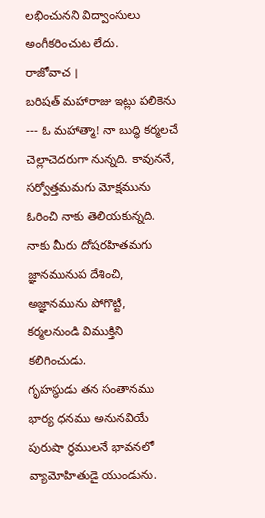లభించునని విద్వాంసులు అంగీకరించుట లేదు.
రాజోవాచ ।
బరిషత్ మహారాజు ఇట్లు పలికెను --- ఓ మహాత్మా! నా బుద్ధి కర్మలచే చెల్లాచెదరుగా నున్నది. కావుననే, సర్వోత్తమమగు మోక్షమును ఓరించి నాకు తెలియకున్నది. నాకు మీరు దోషరహితమగు జ్ఞానమునుప దేశించి, అజ్ఞానమును పోగొట్టి, కర్మలనుండి విముక్తిని కలిగించుడు.
గృహస్థుడు తన సంతానము భార్య ధనము అనునవియే పురుషా ర్థములనే భావనలో వ్యామోహితుడై యుండును.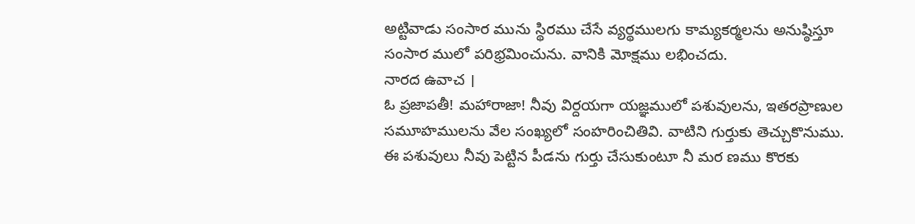అట్టివాడు సంసార మును స్థిరము చేసే వ్యర్థములగు కామ్యకర్మలను అనుష్ఠిస్తూ సంసార ములో పరిభ్రమించును. వానికి మోక్షము లభించదు.
నారద ఉవాచ ।
ఓ ప్రజాపతీ! మహారాజా! నీవు విర్దయగా యజ్ఞములో పశువులను, ఇతరప్రాణుల సమూహములను వేల సంఖ్యలో సంహరించితివి. వాటిని గుర్తుకు తెచ్చుకొనుము.
ఈ పశువులు నీవు పెట్టిన పీడను గుర్తు చేసుకుంటూ నీ మర ణము కొరకు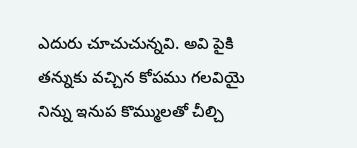ఎదురు చూచుచున్నవి. అవి పైకి తన్నుకు వచ్చిన కోపము గలవియై నిన్ను ఇనుప కొమ్ములతో చీల్చి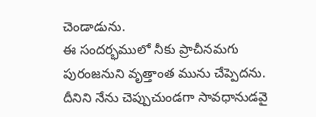చెండాడును.
ఈ సందర్భములో నీకు ప్రాచీనమగు పురంజనుని వృత్తాంత మును చేప్పెదను. దీనిని నేను చెప్పుచుండగా సావధానుడవై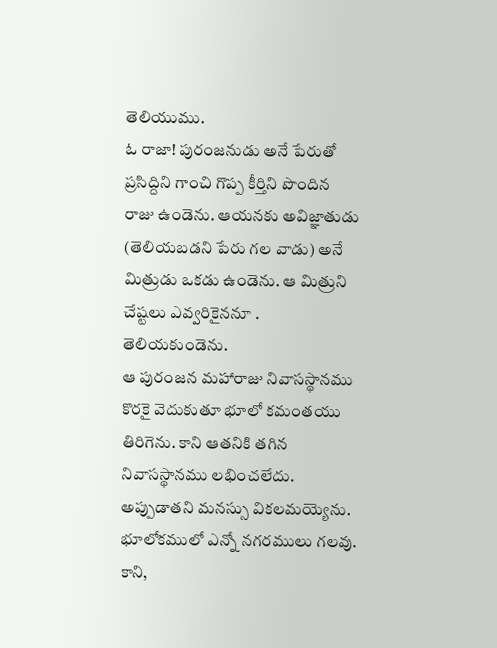తెలియుము.
ఓ రాజా! పురంజనుడు అనే పేరుతో ప్రసిద్దిని గాంచి గొప్ప కీర్తిని పొందిన రాజు ఉండెను. ఆయనకు అవిజ్ఞాతుడు (తెలియబడని పేరు గల వాడు) అనే మిత్రుడు ఒకడు ఉండెను. ఆ మిత్రుని చేష్టలు ఎవ్వరికైననూ . తెలియకుండెను.
ఆ పురంజన మహారాజు నివాసస్థానము కొరకై వెదుకుతూ భూలో కమంతయు తిరిగెను. కాని ఆతనికి తగిన నివాసస్థానము లభించలేదు. అప్పుడాతని మనస్సు వికలమయ్యెను.
భూలోకములో ఎన్నో నగరములు గలవు. కాని,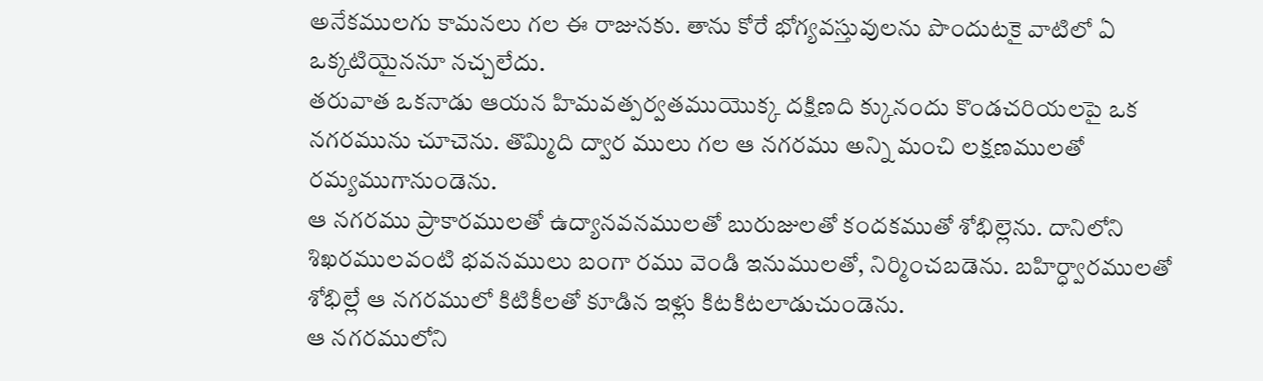అనేకములగు కామనలు గల ఈ రాజునకు. తాను కోరే భోగ్యవస్తువులను పొందుటకై వాటిలో ఏ ఒక్కటియైననూ నచ్చలేదు.
తరువాత ఒకనాడు ఆయన హిమవత్పర్వతముయొక్క దక్షిణది క్కునందు కొండచరియలపై ఒక నగరమును చూచెను. తొమ్మిది ద్వార ములు గల ఆ నగరము అన్ని మంచి లక్షణములతో రమ్యముగానుండెను.
ఆ నగరము ప్రాకారములతో ఉద్యానవనములతో బురుజులతో కందకముతో శోభిల్లెను. దానిలోని శిఖరములవంటి భవనములు బంగా రము వెండి ఇనుములతో, నిర్మించబడెను. బహిర్ధ్వారములతో శోభిల్లే ఆ నగరములో కిటికీలతో కూడిన ఇళ్లు కిటకిటలాడుచుండెను.
ఆ నగరములోని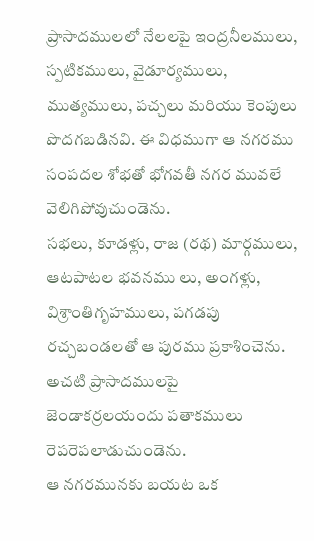ప్రాసాదములలో నేలలపై ఇంద్రనీలములు, స్పటికములు, వైడూర్యములు, ముత్యములు, పచ్చలు మరియు కెంపులు పొదగబడినవి. ఈ విధముగా ఆ నగరము సంపదల శోభతో భోగవతీ నగర మువలే వెలిగిపోవుచుండెను.
సభలు, కూడళ్లు, రాజ (రథ) మార్గములు, ఆటపాటల భవనము లు, అంగళ్లు, విశ్రాంతిగృహములు, పగడపు రచ్చబండలతో ఆ పురము ప్రకాశించెను. అచటి ప్రాసాదములపై జెండాకర్రలయందు పతాకములు రెపరెపలాడుచుండెను.
ఆ నగరమునకు బయట ఒక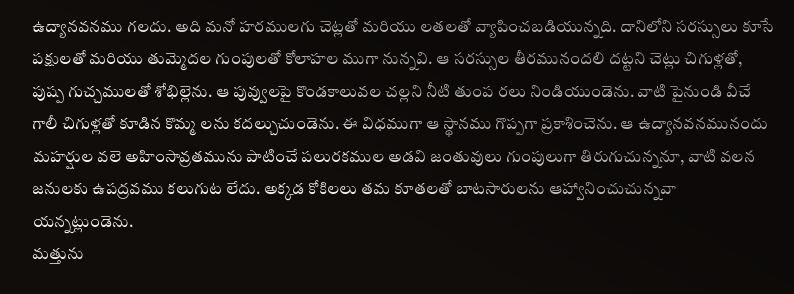ఉద్యానవనము గలదు. అది మనో హరములగు చెట్లతో మరియు లతలతో వ్యాపించబడియున్నది. దానిలోని సరస్సులు కూసే పక్షులతో మరియు తుమ్మెదల గుంపులతో కోలాహల ముగా నున్నవి. ఆ సరస్సుల తీరమునందలి దట్టని చెట్లు చిగుళ్లతో, పుష్ప గుచ్చములతో శోభిల్లెను. ఆ పువ్వులపై కొండకాలువల చల్లని నీటి తుంప రలు నిండియుండెను. వాటి పైనుండి వీచే గాలీ చిగుళ్లతో కూడిన కొమ్మ లను కదల్చుచుండెను. ఈ విధముగా ఆ స్థానము గొప్పగా ప్రకాశించెను. ఆ ఉద్యానవనమునందు మహర్షుల వలె అహింసావ్రతమును పాటించే పలురకముల అడవి జంతువులు గుంపులుగా తిరుగుచున్ననూ, వాటి వలన జనులకు ఉపద్రవము కలుగుట లేదు. అక్కడ కోకిలలు తమ కూతలతో బాటసారులను ఆహ్వానించుచున్నవా యన్నట్లుండెను.
మత్తును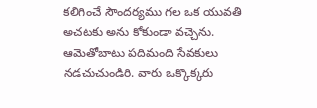కలిగించే సౌందర్యము గల ఒక యువతి అచటకు అను కోకుండా వచ్చెను. ఆమెతోబాటు పదిమంది సేవకులు నడచుచుండిరి. వారు ఒక్కొక్కరు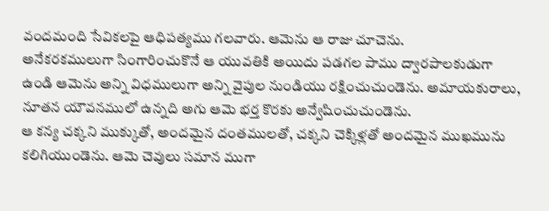వందమంది సేవికలపై ఆధిపత్యము గలవారు. ఆమెను ఆ రాజు చూచెను.
అనేకరకములుగా సింగారించుకొనే ఆ యువతికి అయిదు పడగల పాము ద్వారపాలకుడుగా ఉండి ఆమెను అన్ని విధములుగా అన్ని వైపుల నుండియు రక్షించుచుండెను. అమాయకురాలు, నూతన యౌవనములో ఉన్నది అగు ఆమె భర్త కొరకు అన్వేషించుచుండెను.
ఆ కన్య చక్కని ముక్కుతో, అందమైన దంతములతో, చక్కని చెక్కిళ్లతో అందమైన ముఖమును కలిగియుండెను. ఆమె చెవులు సమాన ముగా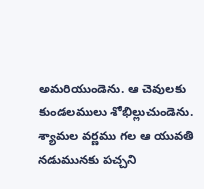అమరియుండెను. ఆ చెవులకు కుండలములు శోభిల్లుచుండెను.
శ్యామల వర్ణము గల ఆ యువతి నడుమునకు పచ్చని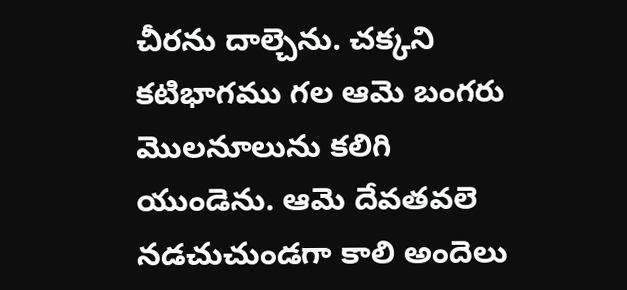చీరను దాల్చెను. చక్కని కటిభాగము గల ఆమె బంగరు మొలనూలును కలిగి యుండెను. ఆమె దేవతవలె నడచుచుండగా కాలి అందెలు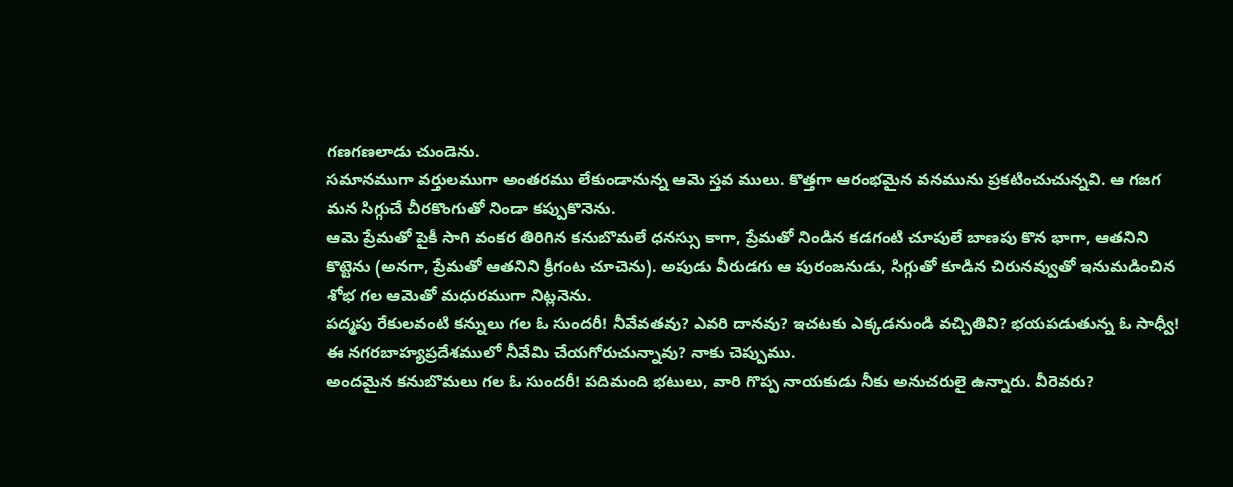గణగణలాడు చుండెను.
సమానముగా వర్తులముగా అంతరము లేకుండానున్న ఆమె స్తవ ములు. కొత్తగా ఆరంభమైన వనమును ప్రకటించుచున్నవి. ఆ గజగ మన సిగ్గుచే చీరకొంగుతో నిండా కప్పుకొనెను.
ఆమె ప్రేమతో పైకీ సాగి వంకర తిరిగిన కనుబొమలే ధనస్సు కాగా, ప్రేమతో నిండిన కడగంటి చూపులే బాణపు కొన భాగా, ఆతనిని కొట్టెను (అనగా, ప్రేమతో ఆతనిని క్రీగంట చూచెను). అపుడు వీరుడగు ఆ పురంజనుడు, సిగ్గుతో కూడిన చిరునవ్వుతో ఇనుమడించిన శోభ గల ఆమెతో మధురముగా నిట్లనెను.
పద్మపు రేకులవంటి కన్నులు గల ఓ సుందరీ! నీవేవతవు? ఎవరి దానవు? ఇచటకు ఎక్కడనుండి వచ్చితివి? భయపడుతున్న ఓ సాధ్వీ! ఈ నగరబాహ్యప్రదేశములో నీవేమి చేయగోరుచున్నావు? నాకు చెప్పుము.
అందమైన కనుబొమలు గల ఓ సుందరీ! పదిమంది భటులు, వారి గొప్ప నాయకుడు నీకు అనుచరులై ఉన్నారు. వీరెవరు?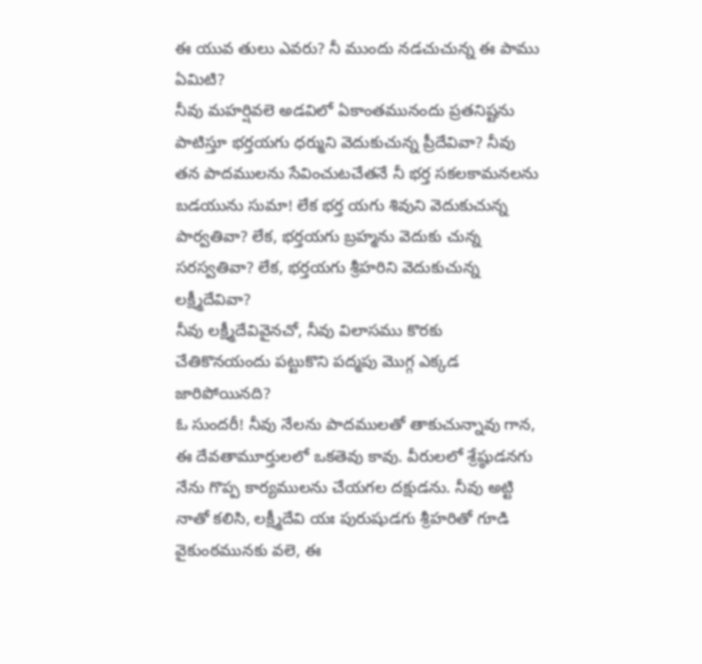ఈ యువ తులు ఎవరు? నీ ముందు నడచుచున్న ఈ పాము ఏమిటి?
నీవు మహర్షివలె అడవిలో ఏకాంతమునందు ప్రతనిష్టను పాటిస్తూ భర్తయగు ధర్ముని వెదుకుచున్న ప్రీదేవివా? నీవు తన పాదములను సేవించుటచేతనే నీ భర్త సకలకామనలను బడయును సుమా! లేక భర్త యగు శివుని వెదుకుచున్న పార్వతివా? లేక, భర్తయగు బ్రహ్మను వెదుకు చున్న సరస్వతివా? లేక, భర్తయగు శ్రీహరిని వెదుకుచున్న లక్ష్మీదేవివా?
నీవు లక్ష్మీదేవివైనచో, నీవు విలాసము కొరకు చేతికొనయందు పట్టుకొని పద్మపు మొగ్గ ఎక్కడ జారిపోయినది?
ఓ సుందరీ! నీవు నేలను పాదములతో తాకుచున్నావు గాన, ఈ దేవతామూర్తులలో ఒకతెవు కావు. వీరులలో శ్రేష్ఠుడనగు నేను గొప్ప కార్యములను చేయగల దక్షుడను. నీవు అట్టి నాతో కలిసి, లక్ష్మీదేవి యః పురుషుడగు శ్రీహరితో గూడి వైకుంఠమునకు వలె, ఈ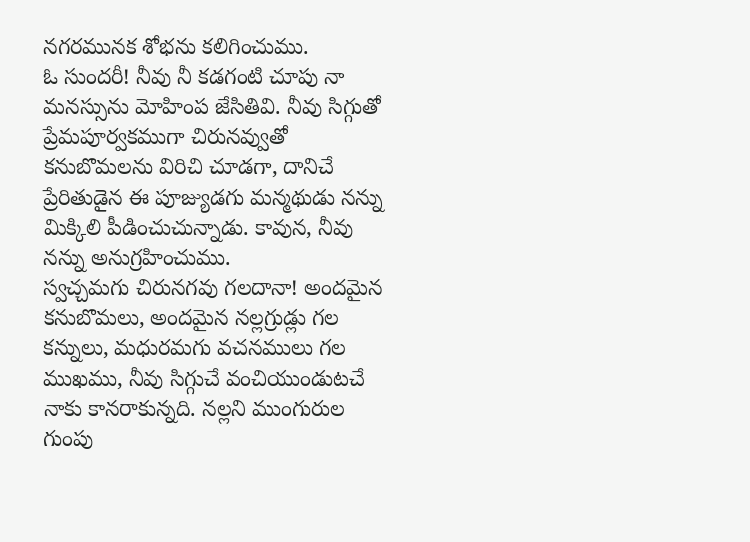నగరమునక శోభను కలిగించుము.
ఓ సుందరీ! నీవు నీ కడగంటి చూపు నా మనస్సును మోహింప జేసితివి. నీవు సిగ్గుతో ప్రేమపూర్వకముగా చిరునవ్వుతో కనుబొమలను విరిచి చూడగా, దానిచే ప్రేరితుడైన ఈ పూజ్యుడగు మన్మథుడు నన్ను మిక్కిలి పీడించుచున్నాడు. కావున, నీవు నన్ను అనుగ్రహించుము.
స్వచ్చమగు చిరునగవు గలదానా! అందమైన కనుబొమలు, అందమైన నల్లగ్రుడ్లు గల కన్నులు, మధురమగు వచనములు గల ముఖము, నీవు సిగ్గుచే వంచియుండుటచే నాకు కానరాకున్నది. నల్లని ముంగురుల గుంపు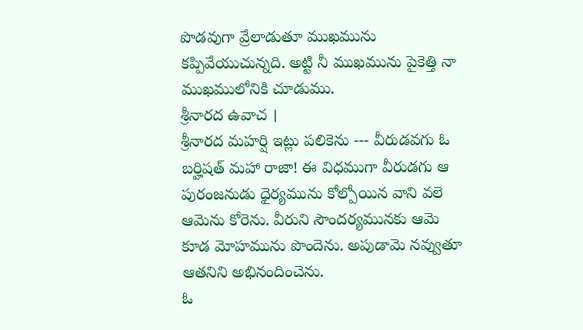పొడవుగా వ్రేలాడుతూ ముఖమును కప్పివేయుచున్నది. అట్టి నీ ముఖమును పైకెత్తి నా ముఖములోనికి చూడుము.
శ్రీనారద ఉవాచ ।
శ్రీనారద మహర్షి ఇట్లు పలికెను --- వీరుడవగు ఓ బర్హిషత్ మహా రాజా! ఈ విధముగా వీరుడగు ఆ పురంజనుడు ధైర్యమును కోల్పోయిన వాని వలె ఆమెను కోరెను. వీరుని సౌందర్యమునకు ఆమె కూడ మోహమును పొందెను. అపుడామె నవ్వుతూ ఆతనిని అభినందించెను.
ఓ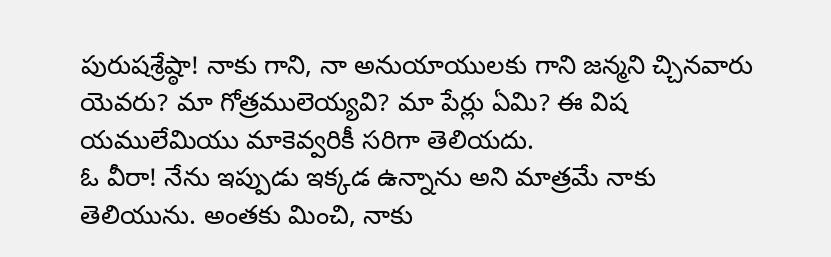పురుషశ్రేష్ఠా! నాకు గాని, నా అనుయాయులకు గాని జన్మని చ్చినవారు యెవరు? మా గోత్రములెయ్యవి? మా పేర్లు ఏమి? ఈ విష యములేమియు మాకెవ్వరికీ సరిగా తెలియదు.
ఓ వీరా! నేను ఇప్పుడు ఇక్కడ ఉన్నాను అని మాత్రమే నాకు తెలియును. అంతకు మించి, నాకు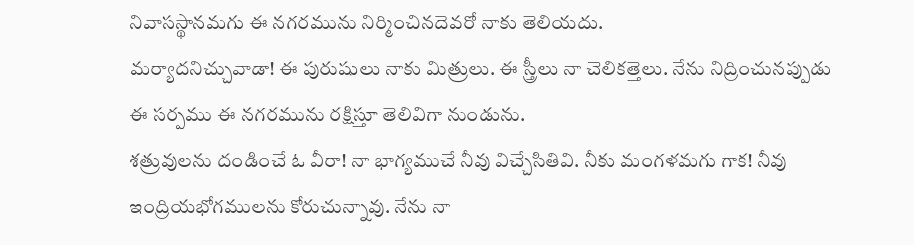నివాసస్థానమగు ఈ నగరమును నిర్మించినదెవరో నాకు తెలియదు.
మర్యాదనిచ్చువాడా! ఈ పురుషులు నాకు మిత్రులు. ఈ స్త్రీలు నా చెలికత్తెలు. నేను నిద్రించునప్పుడు ఈ సర్పము ఈ నగరమును రక్షిస్తూ తెలివిగా నుండును.
శత్రువులను దండించే ఓ వీరా! నా భాగ్యముచే నీవు విచ్చేసితివి. నీకు మంగళమగు గాక! నీవు ఇంద్రియభోగములను కోరుచున్నావు. నేను నా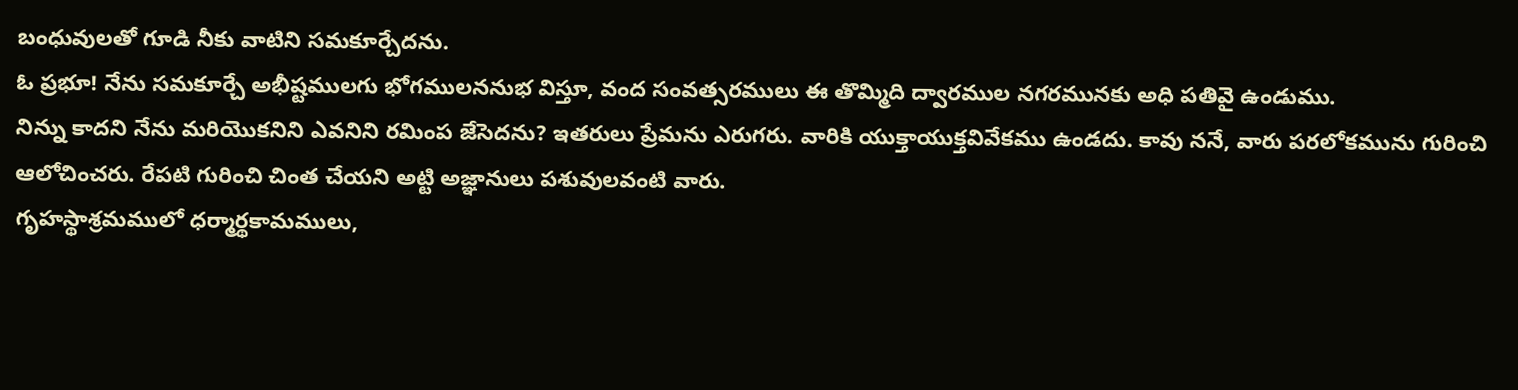బంధువులతో గూడి నీకు వాటిని సమకూర్చేదను.
ఓ ప్రభూ! నేను సమకూర్చే అభీష్టములగు భోగములననుభ విస్తూ, వంద సంవత్సరములు ఈ తొమ్మిది ద్వారముల నగరమునకు అధి పతివై ఉండుము.
నిన్ను కాదని నేను మరియొకనిని ఎవనిని రమింప జేసెదను? ఇతరులు ప్రేమను ఎరుగరు. వారికి యుక్తాయుక్తవివేకము ఉండదు. కావు ననే, వారు పరలోకమును గురించి ఆలోచించరు. రేపటి గురించి చింత చేయని అట్టి అజ్ఞానులు పశువులవంటి వారు.
గృహస్థాశ్రమములో ధర్మార్థకామములు,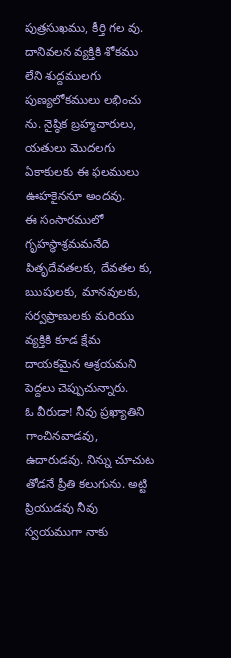పుత్రసుఖము, కీర్తి గల వు. దానివలన వ్యక్తికి శోకము లేని శుద్దములగు పుణ్యలోకములు లభించు ను. నైష్ఠిక బ్రహ్మచారులు, యతులు మొదలగు ఏకాకులకు ఈ ఫలములు ఊహకైననూ అందవు.
ఈ సంసారములో గృహస్థాశ్రమమనేది పితృదేవతలకు, దేవతల కు, ఋషులకు, మానవులకు, సర్వప్రాణులకు మరియు వ్యక్తికి కూడ క్షేమ దాయకమైన ఆశ్రయమని పెద్దలు చెప్పుచున్నారు.
ఓ వీరుడా! నీవు ప్రఖ్యాతిని గాంచినవాడవు, ఉదారుడవు. నిన్ను చూచుట తోడనే ప్రీతి కలుగును. అట్టి ప్రియుడవు నీవు స్వయముగా నాకు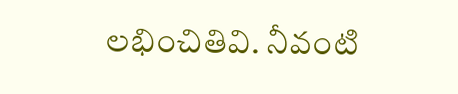లభించితివి. నీవంటి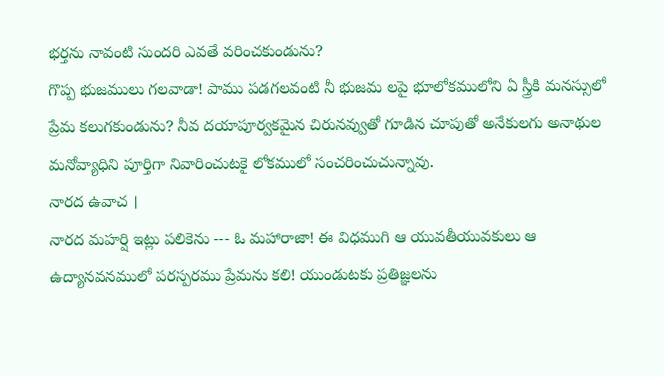భర్తను నావంటి సుందరి ఎవతే వరించకుండును?
గొప్ప భుజములు గలవాడా! పాము పడగలవంటి నీ భుజమ లపై భూలోకములోని ఏ స్త్రీకి మనస్సులో ప్రేమ కలుగకుండును? నీవ దయాపూర్వకమైన చిరునవ్వుతో గూడిన చూపుతో అనేకులగు అనాథుల మనోవ్యాధిని పూర్తిగా నివారించుటకై లోకములో సంచరించుచున్నావు.
నారద ఉవాచ ।
నారద మహర్షి ఇట్లు పలికెను --- ఓ మహారాజా! ఈ విధముగి ఆ యువతీయువకులు ఆ ఉద్యానవనములో పరస్పరము ప్రేమను కలి! యుండుటకు ప్రతిజ్ఞలను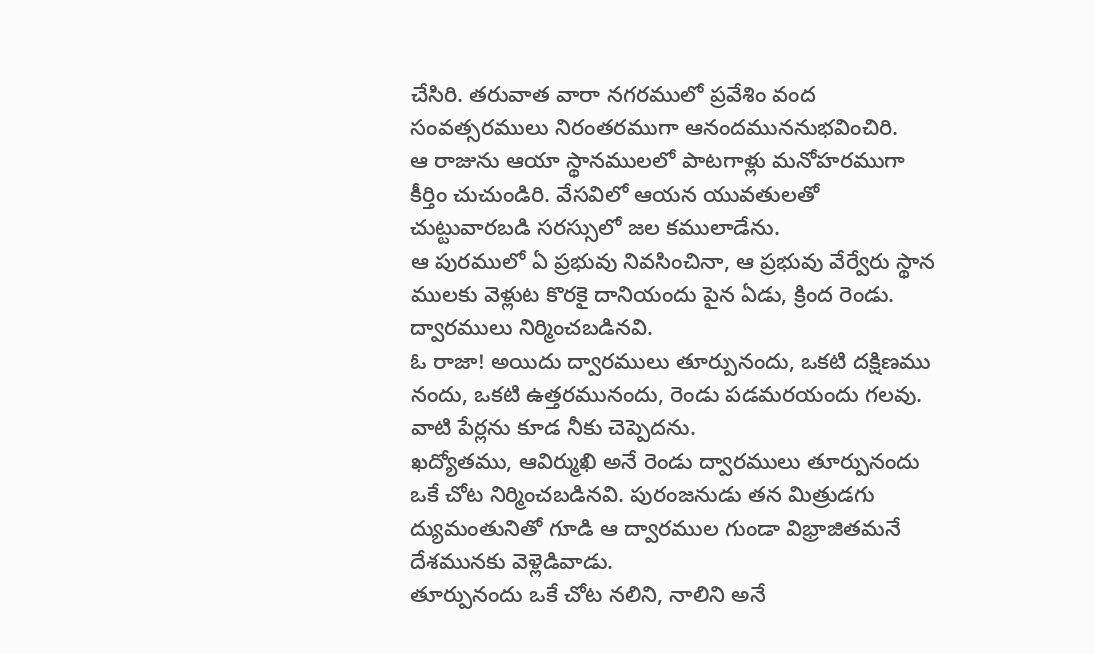చేసిరి. తరువాత వారా నగరములో ప్రవేశిం వంద సంవత్సరములు నిరంతరముగా ఆనందముననుభవించిరి.
ఆ రాజును ఆయా స్థానములలో పాటగాళ్లు మనోహరముగా కీర్తిం చుచుండిరి. వేసవిలో ఆయన యువతులతో చుట్టువారబడి సరస్సులో జల కములాడేను.
ఆ పురములో ఏ ప్రభువు నివసించినా, ఆ ప్రభువు వేర్వేరు స్థాన ములకు వెళ్లుట కొరకై దానియందు పైన ఏడు, క్రింద రెండు. ద్వారములు నిర్మించబడినవి.
ఓ రాజా! అయిదు ద్వారములు తూర్పునందు, ఒకటి దక్షిణము నందు, ఒకటి ఉత్తరమునందు, రెండు పడమరయందు గలవు. వాటి పేర్లను కూడ నీకు చెప్పెదను.
ఖద్యోతము, ఆవిర్ముఖి అనే రెండు ద్వారములు తూర్పునందు ఒకే చోట నిర్మించబడినవి. పురంజనుడు తన మిత్రుడగు ద్యుమంతునితో గూడి ఆ ద్వారముల గుండా విభ్రాజితమనే దేశమునకు వెళ్లెడివాడు.
తూర్పునందు ఒకే చోట నలిని, నాలిని అనే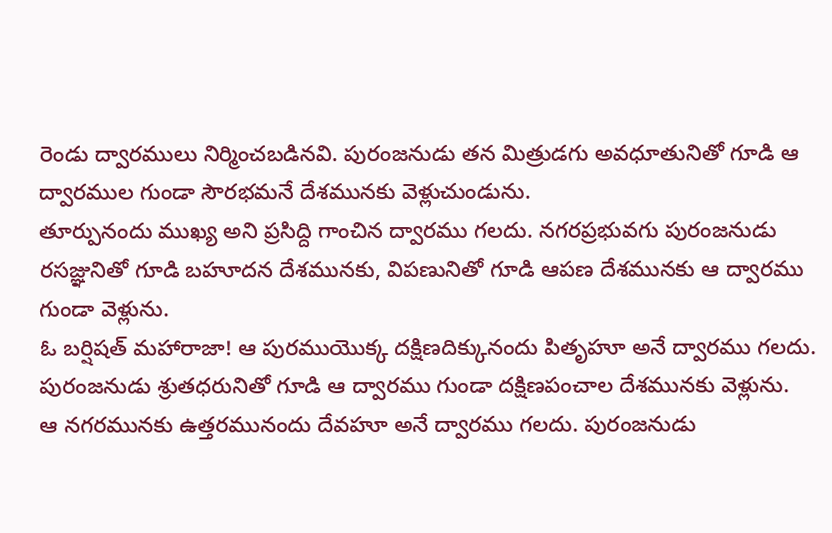రెండు ద్వారములు నిర్మించబడినవి. పురంజనుడు తన మిత్రుడగు అవధూతునితో గూడి ఆ ద్వారముల గుండా సౌరభమనే దేశమునకు వెళ్లుచుండును.
తూర్పునందు ముఖ్య అని ప్రసిద్ది గాంచిన ద్వారము గలదు. నగరప్రభువగు పురంజనుడు రసజ్ఞునితో గూడి బహూదన దేశమునకు, విపణునితో గూడి ఆపణ దేశమునకు ఆ ద్వారము గుండా వెళ్లును.
ఓ బర్షిషత్ మహారాజా! ఆ పురముయొక్క దక్షిణదిక్కునందు పితృహూ అనే ద్వారము గలదు. పురంజనుడు శ్రుతధరునితో గూడి ఆ ద్వారము గుండా దక్షిణపంచాల దేశమునకు వెళ్లును.
ఆ నగరమునకు ఉత్తరమునందు దేవహూ అనే ద్వారము గలదు. పురంజనుడు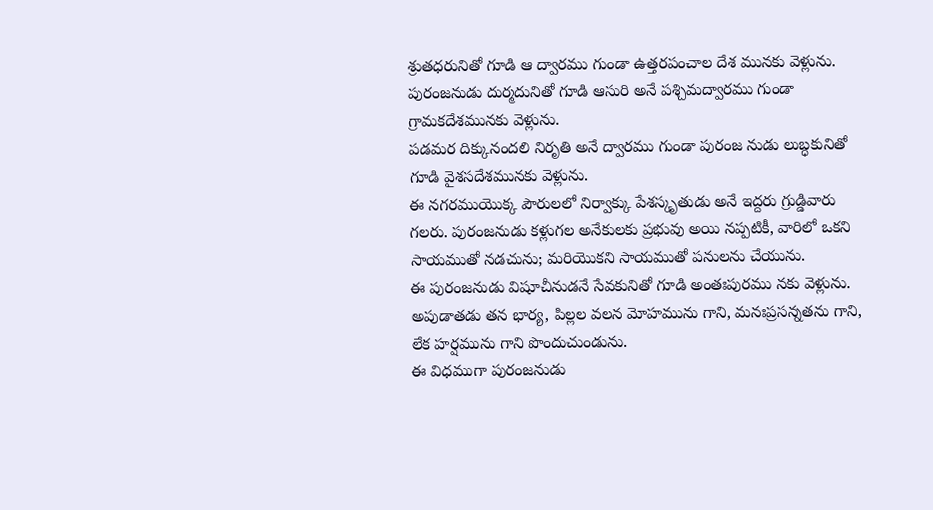శ్రుతధరునితో గూడి ఆ ద్వారము గుండా ఉత్తరపంచాల దేశ మునకు వెళ్లును.
పురంజనుడు దుర్మదునితో గూడి ఆసురి అనే పశ్చిమద్వారము గుండా గ్రామకదేశమునకు వెళ్లును.
పడమర దిక్కునందలి నిరృతి అనే ద్వారము గుండా పురంజ నుడు లుబ్ధకునితో గూడి వైశసదేశమునకు వెళ్లును.
ఈ నగరముయొక్క పౌరులలో నిర్వాక్కు పేశస్కృతుడు అనే ఇద్దరు గ్రుడ్డివారు గలరు. పురంజనుడు కళ్లుగల అనేకులకు ప్రభువు అయి నప్పటికీ, వారిలో ఒకని సాయముతో నడచును; మరియొకని సాయముతో పనులను చేయును.
ఈ పురంజనుడు విషూచీనుడనే సేవకునితో గూడి అంతఃపురము నకు వెళ్లును. అపుడాతడు తన భార్య, పిల్లల వలన మోహమును గాని, మనఃప్రసన్నతను గాని, లేక హర్షమును గాని పొందుచుండును.
ఈ విధముగా పురంజనుడు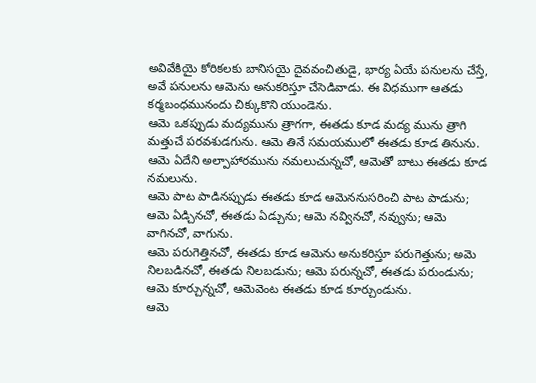అవివేకియై కోరికలకు బానిసయై దైవవంచితుడై, భార్య ఏయే పనులను చేస్తే, అవే పనులను ఆమెను అనుకరిస్తూ చేసెడివాడు. ఈ విధముగా ఆతడు కర్మబంధమునందు చిక్కుకొని యుండెను.
ఆమె ఒకప్పుడు మద్యమును త్రాగగా, ఈతడు కూడ మద్య మును త్రాగి మత్తుచే పరవశుడగును. ఆమె తినే సమయములో ఈతడు కూడ తినును. ఆమె ఏదేని అల్పాహారమును నమలుచున్నచో, ఆమెతో బాటు ఈతడు కూడ నమలును.
ఆమె పాట పాడినప్పుడు ఈతడు కూడ ఆమెననుసరించి పాట పాడును; ఆమె ఏడ్చినచో, ఈతడు ఏడ్చును; ఆమె నవ్వినచో, నవ్వును; ఆమె వాగినచో, వాగును.
ఆమె పరుగెత్తినచో, ఈతడు కూడ ఆమెను అనుకరిస్తూ పరుగెత్తును; అమె నిలబడినచో, ఈతడు నిలబడును; ఆమె పరున్నచో, ఈతడు పరుండును; ఆమె కూర్చున్నచో, ఆమెవెంట ఈతడు కూడ కూర్చుండును.
ఆమె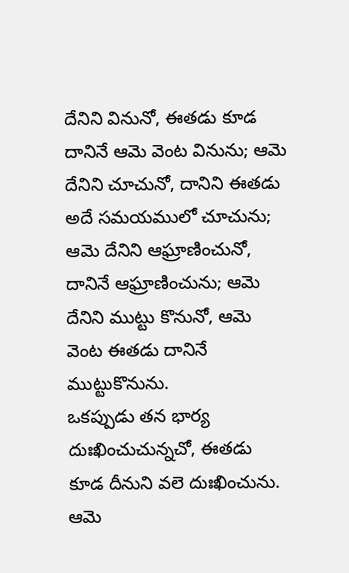దేనిని వినునో, ఈతడు కూడ దానినే ఆమె వెంట వినును; ఆమె దేనిని చూచునో, దానిని ఈతడు అదే సమయములో చూచును; ఆమె దేనిని ఆఘ్రాణించునో, దానినే ఆఘ్రాణించును; ఆమె దేనిని ముట్టు కొనునో, ఆమె వెంట ఈతడు దానినే ముట్టుకొనును.
ఒకప్పుడు తన భార్య దుఃఖించుచున్నచో, ఈతడు కూడ దీనుని వలె దుఃఖించును. ఆమె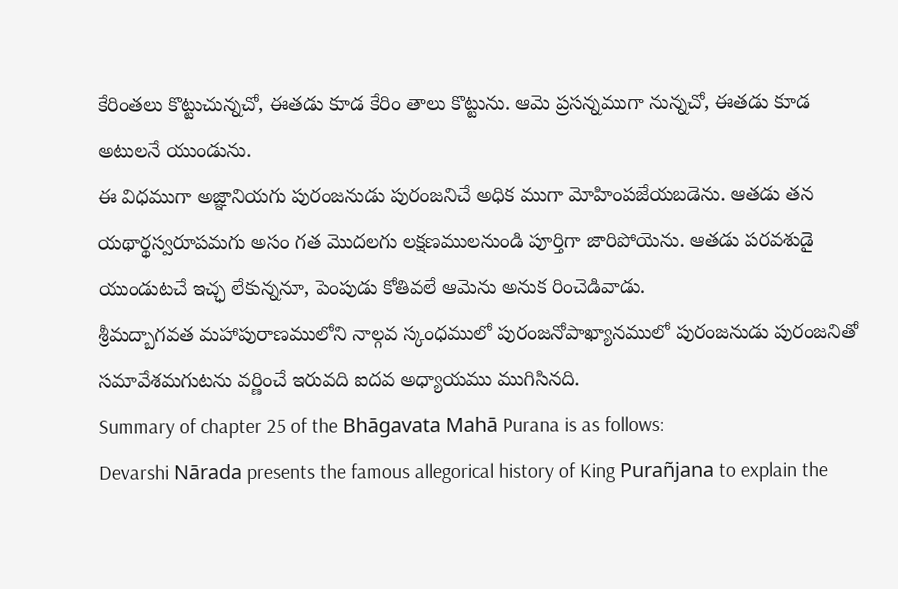కేరింతలు కొట్టుచున్నచో, ఈతడు కూడ కేరిం తాలు కొట్టును. ఆమె ప్రసన్నముగా నున్నచో, ఈతడు కూడ అటులనే యుండును.
ఈ విధముగా అజ్ఞానియగు పురంజనుడు పురంజనిచే అధిక ముగా మోహింపజేయబడెను. ఆతడు తన యథార్థస్వరూపమగు అసం గత మొదలగు లక్షణములనుండి పూర్తిగా జారిపోయెను. ఆతడు పరవశుడై యుండుటచే ఇచ్ఛ లేకున్ననూ, పెంపుడు కోతివలే ఆమెను అనుక రించెడివాడు.
శ్రీమద్బాగవత మహాపురాణములోని నాల్గవ స్కంధములో పురంజనోపాఖ్యానములో పురంజనుడు పురంజనితో సమావేశమగుటను వర్ణించే ఇరువది ఐదవ అధ్యాయము ముగిసినది.
Summary of chapter 25 of the Bhāgavata Mahā Purana is as follows:
Devarshi Nārada presents the famous allegorical history of King Purañjana to explain the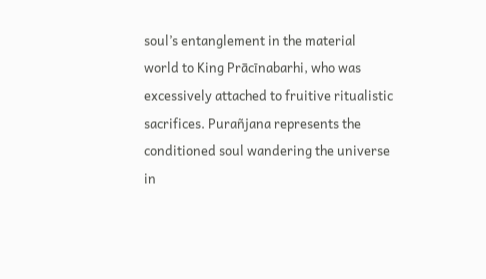soul’s entanglement in the material world to King Prācīnabarhi, who was excessively attached to fruitive ritualistic sacrifices. Purañjana represents the conditioned soul wandering the universe in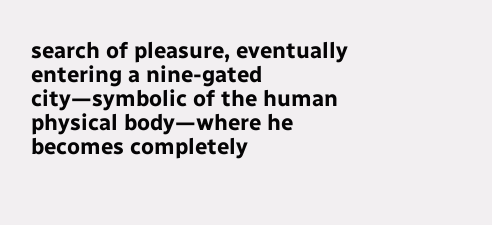search of pleasure, eventually entering a nine-gated city—symbolic of the human physical body—where he becomes completely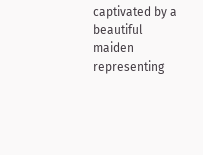captivated by a beautiful maiden representing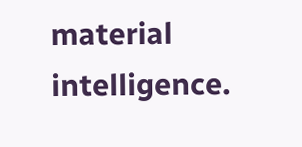material intelligence.